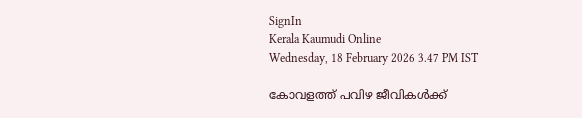SignIn
Kerala Kaumudi Online
Wednesday, 18 February 2026 3.47 PM IST

കോവളത്ത് പവിഴ ജീവികൾക്ക്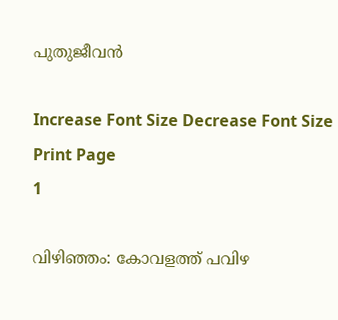പുതുജീവൻ

Increase Font Size Decrease Font Size Print Page
1

വിഴിഞ്ഞം: കോവളത്ത് പവിഴ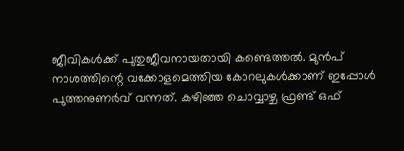ജീവികൾക്ക് പുതുജീവനായതായി കണ്ടെത്തൽ. മുൻപ് നാശത്തിന്റെ വക്കോളമെത്തിയ കോറലുകൾക്കാണ് ഇപ്പോൾ പുത്തനുണർവ് വന്നത്. കഴിഞ്ഞ ചൊവ്വാഴ്ച ഫ്രണ്ട് ഒഫ്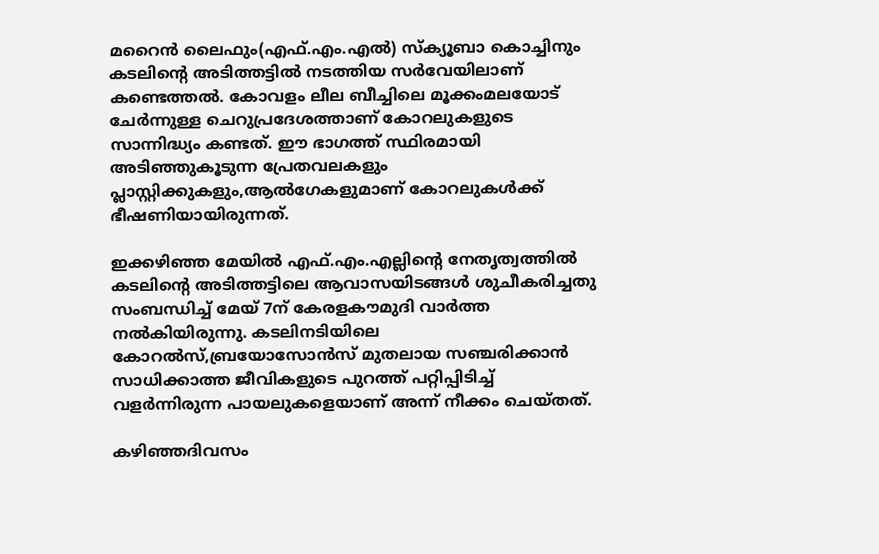മറൈൻ ലൈഫും(എഫ്.എം.എൽ) സ്‌ക്യൂബാ കൊച്ചിനും കടലിന്റെ അടിത്തട്ടിൽ നടത്തിയ സർവേയിലാണ് കണ്ടെത്തൽ. കോവളം ലീല ബീച്ചിലെ മൂക്കംമലയോട് ചേർന്നുള്ള ചെറുപ്രദേശത്താണ് കോറലുകളുടെ സാന്നിദ്ധ്യം കണ്ടത്. ഈ ഭാഗത്ത് സ്ഥിരമായി അടിഞ്ഞുകൂടുന്ന പ്രേതവലകളും പ്ലാസ്റ്റിക്കുകളും,ആൽഗേകളുമാണ് കോറലുകൾക്ക് ഭീഷണിയായിരുന്നത്.

ഇക്കഴി‌ഞ്ഞ മേയിൽ എഫ്.എം.എല്ലിന്റെ നേതൃത്വത്തിൽ കടലിന്റെ അടിത്തട്ടിലെ ആവാസയിടങ്ങൾ ശുചീകരിച്ചതു സംബന്ധിച്ച് മേയ് 7ന് കേരളകൗമുദി വാർത്ത നൽകിയിരുന്നു. കടലിനടിയിലെ കോറൽസ്,ബ്രയോസോൻസ് മുതലായ സഞ്ചരിക്കാൻ സാധിക്കാത്ത ജീവികളുടെ പുറത്ത് പറ്റിപ്പിടിച്ച് വളർന്നിരുന്ന പായലുകളെയാണ് അന്ന് നീക്കം ചെയ്തത്.

കഴിഞ്ഞദിവസം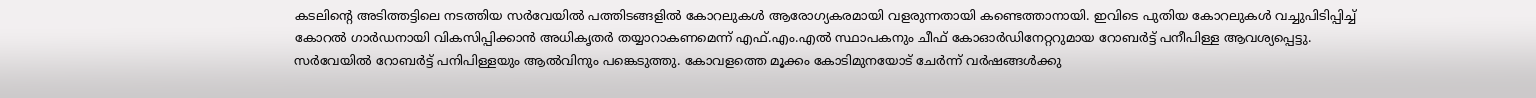കടലിന്റെ അടിത്തട്ടിലെ നടത്തിയ സർവേയിൽ പത്തിടങ്ങളിൽ കോറലുകൾ ആരോഗ്യകരമായി വളരുന്നതായി കണ്ടെത്താനായി. ഇവിടെ പുതിയ കോറലുകൾ വച്ചുപിടിപ്പിച്ച് കോറൽ ഗാർഡനായി വികസിപ്പിക്കാൻ അധികൃതർ തയ്യാറാകണമെന്ന് എഫ്.എം.എൽ സ്ഥാപകനും ചീഫ് കോഓർഡിനേറ്ററുമായ റോബർട്ട് പനീപിള്ള ആവശ്യപ്പെട്ടു. സർവേയിൽ റോബർട്ട് പനിപിള്ളയും ആൽവിനും പങ്കെടുത്തു. കോവളത്തെ മൂക്കം കോടിമുനയോട് ചേർന്ന് വ‌ർഷങ്ങൾക്കു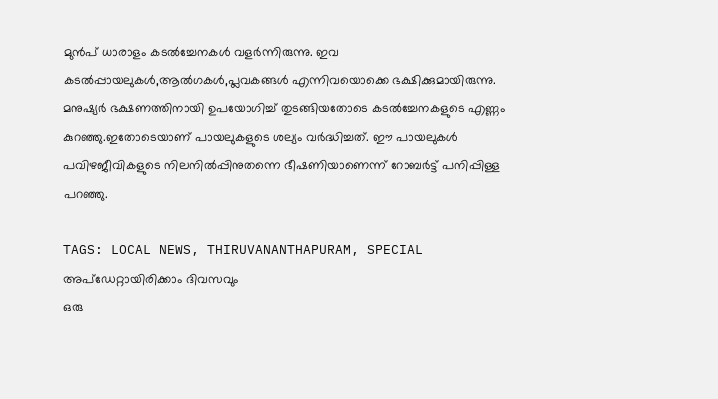മുൻപ് ധാരാളം കടൽച്ചേനകൾ വളർന്നിരുന്നു. ഇവ കടൽപ്പായലുകൾ,ആൽഗകൾ,പ്ലവകങ്ങൾ എന്നിവയൊക്കെ ഭക്ഷിക്കുമായിരുന്നു. മനുഷ്യർ ഭക്ഷണത്തിനായി ഉപയോഗിച്ച് തുടങ്ങിയതോടെ കടൽച്ചേനകളുടെ എണ്ണം കുറഞ്ഞു.ഇതോടെയാണ് പായലുകളുടെ ശല്യം വർദ്ധിച്ചത്. ഈ പായലുകൾ പവിഴജീവികളുടെ നിലനിൽപ്പിനുതന്നെ ഭീഷണിയാണെന്ന് റോബർട്ട് പനിപ്പിള്ള പറഞ്ഞു.

TAGS: LOCAL NEWS, THIRUVANANTHAPURAM, SPECIAL
അപ്ഡേറ്റായിരിക്കാം ദിവസവും
ഒരു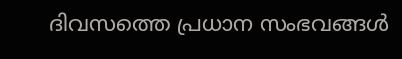ദിവസത്തെ പ്രധാന സംഭവങ്ങൾ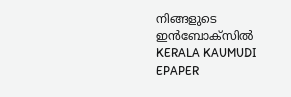നിങ്ങളുടെ ഇൻബോക്സിൽ
KERALA KAUMUDI EPAPER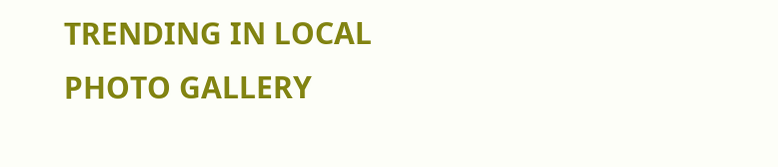TRENDING IN LOCAL
PHOTO GALLERY